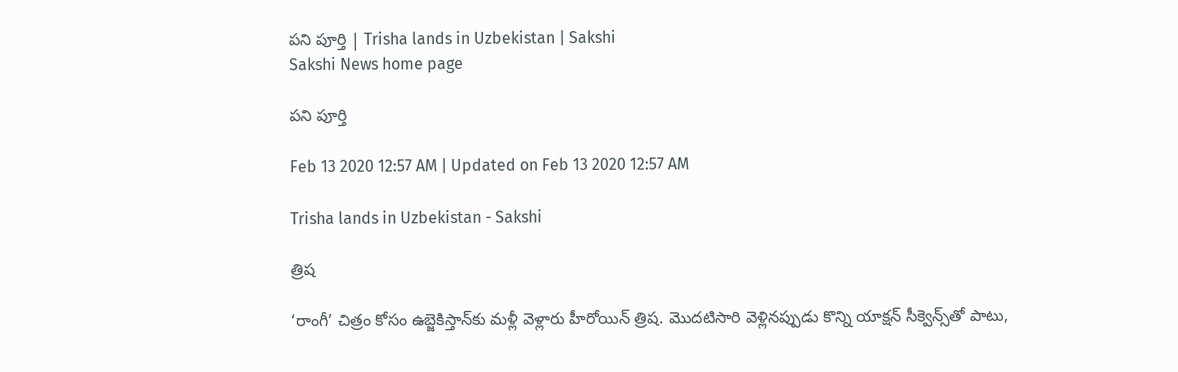పని పూర్తి | Trisha lands in Uzbekistan | Sakshi
Sakshi News home page

పని పూర్తి

Feb 13 2020 12:57 AM | Updated on Feb 13 2020 12:57 AM

Trisha lands in Uzbekistan - Sakshi

త్రిష

‘రాంగీ’ చిత్రం కోసం ఉబ్జెకిస్తాన్‌కు మళ్లీ వెళ్లారు హీరోయిన్‌ త్రిష. మొదటిసారి వెళ్లినప్పుడు కొన్ని యాక్షన్‌ సీక్వెన్స్‌తో పాటు,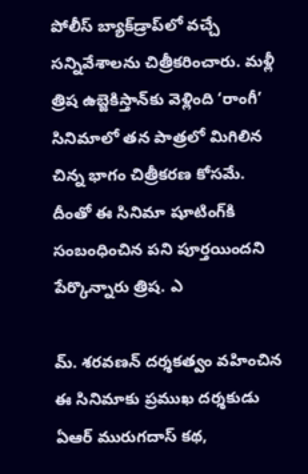పోలీస్‌ బ్యాక్‌డ్రాప్‌లో వచ్చే సన్నివేశాలను చిత్రీకరించారు. మళ్లీ త్రిష ఉబ్జెకిస్తాన్‌కు వెళ్లింది ‘రాంగీ’ సినిమాలో తన పాత్రలో మిగిలిన చిన్న భాగం చిత్రీకరణ కోసమే. దీంతో ఈ సినిమా షూటింగ్‌కి సంబంధించిన పని పూర్తయిందని పేర్కొన్నారు త్రిష. ఎ

మ్‌. శరవణన్‌ దర్శకత్వం వహించిన ఈ సినిమాకు ప్రముఖ దర్శకుడు ఏఆర్‌ మురుగదాస్‌ కథ,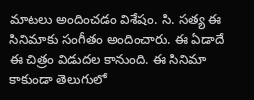మాటలు అందించడం విశేషం. సి. సత్య ఈ సినిమాకు సంగీతం అందించారు. ఈ ఏడాదే ఈ చిత్రం విడుదల కానుంది. ఈ సినిమా కాకుండా తెలుగులో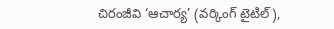చిరంజీవి ‘ఆచార్య’ (వర్కింగ్‌ టైటిల్‌),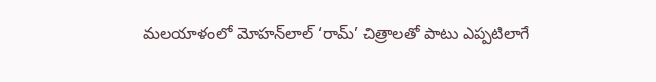మలయాళంలో మోహన్‌లాల్‌ ‘రామ్‌’ చిత్రాలతో పాటు ఎప్పటిలాగే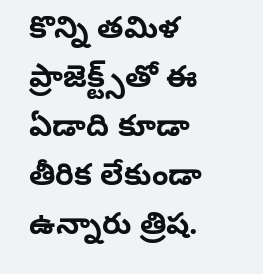కొన్ని తమిళ ప్రాజెక్ట్స్‌తో ఈ ఏడాది కూడా తీరిక లేకుండా ఉన్నారు త్రిష.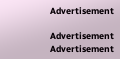Advertisement

Advertisement
Advertisement